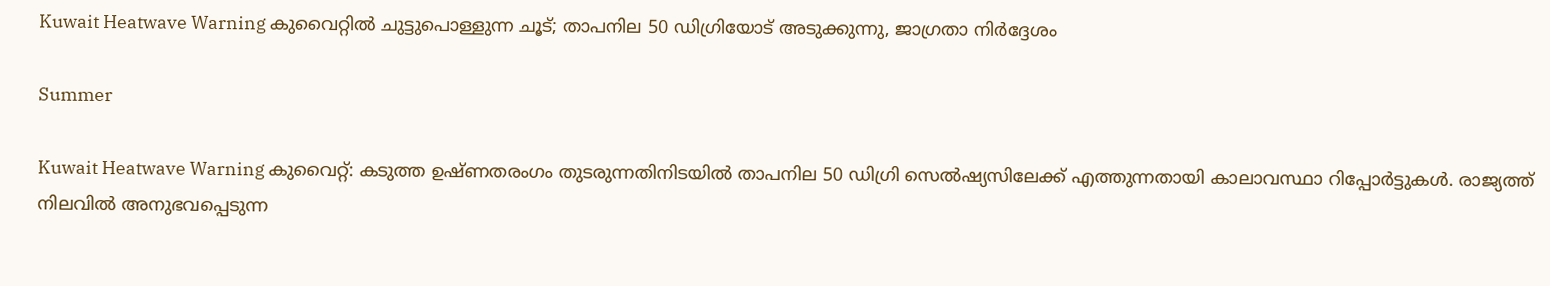Kuwait Heatwave Warning കുവൈറ്റില്‍ ചുട്ടുപൊള്ളുന്ന ചൂട്; താപനില 50 ഡിഗ്രിയോട് അടുക്കുന്നു, ജാഗ്രതാ നിര്‍ദ്ദേശം

Summer

Kuwait Heatwave Warning കുവൈറ്റ്: കടുത്ത ഉഷ്ണതരംഗം തുടരുന്നതിനിടയില്‍ താപനില 50 ഡിഗ്രി സെല്‍ഷ്യസിലേക്ക് എത്തുന്നതായി കാലാവസ്ഥാ റിപ്പോര്‍ട്ടുകള്‍. രാജ്യത്ത് നിലവില്‍ അനുഭവപ്പെടുന്ന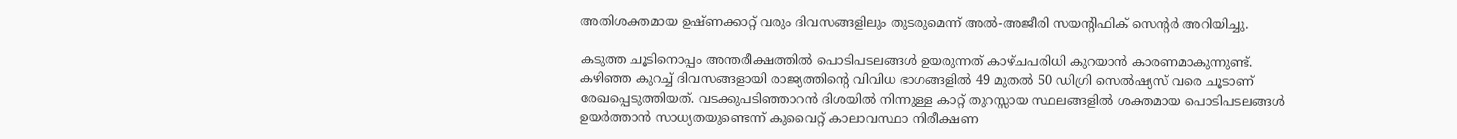അതിശക്തമായ ഉഷ്ണക്കാറ്റ് വരും ദിവസങ്ങളിലും തുടരുമെന്ന് അല്‍-അജീരി സയന്റിഫിക് സെന്റര്‍ അറിയിച്ചു.

കടുത്ത ചൂടിനൊപ്പം അന്തരീക്ഷത്തില്‍ പൊടിപടലങ്ങള്‍ ഉയരുന്നത് കാഴ്ചപരിധി കുറയാന്‍ കാരണമാകുന്നുണ്ട്. കഴിഞ്ഞ കുറച്ച് ദിവസങ്ങളായി രാജ്യത്തിന്റെ വിവിധ ഭാഗങ്ങളില്‍ 49 മുതല്‍ 50 ഡിഗ്രി സെല്‍ഷ്യസ് വരെ ചൂടാണ് രേഖപ്പെടുത്തിയത്. വടക്കുപടിഞ്ഞാറന്‍ ദിശയില്‍ നിന്നുള്ള കാറ്റ് തുറസ്സായ സ്ഥലങ്ങളില്‍ ശക്തമായ പൊടിപടലങ്ങള്‍ ഉയര്‍ത്താന്‍ സാധ്യതയുണ്ടെന്ന് കുവൈറ്റ് കാലാവസ്ഥാ നിരീക്ഷണ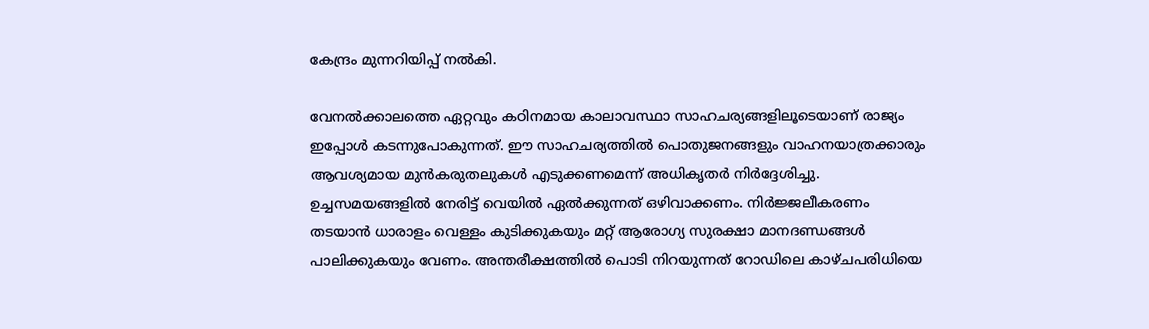കേന്ദ്രം മുന്നറിയിപ്പ് നല്‍കി.

വേനല്‍ക്കാലത്തെ ഏറ്റവും കഠിനമായ കാലാവസ്ഥാ സാഹചര്യങ്ങളിലൂടെയാണ് രാജ്യം ഇപ്പോള്‍ കടന്നുപോകുന്നത്. ഈ സാഹചര്യത്തില്‍ പൊതുജനങ്ങളും വാഹനയാത്രക്കാരും ആവശ്യമായ മുന്‍കരുതലുകള്‍ എടുക്കണമെന്ന് അധികൃതര്‍ നിര്‍ദ്ദേശിച്ചു. ഉച്ചസമയങ്ങളില്‍ നേരിട്ട് വെയില്‍ ഏല്‍ക്കുന്നത് ഒഴിവാക്കണം. നിര്‍ജ്ജലീകരണം തടയാന്‍ ധാരാളം വെള്ളം കുടിക്കുകയും മറ്റ് ആരോഗ്യ സുരക്ഷാ മാനദണ്ഡങ്ങള്‍ പാലിക്കുകയും വേണം. അന്തരീക്ഷത്തില്‍ പൊടി നിറയുന്നത് റോഡിലെ കാഴ്ചപരിധിയെ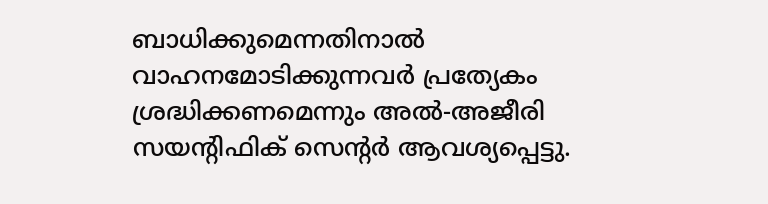ബാധിക്കുമെന്നതിനാല്‍ വാഹനമോടിക്കുന്നവര്‍ പ്രത്യേകം ശ്രദ്ധിക്കണമെന്നും അല്‍-അജീരി സയന്റിഫിക് സെന്റര്‍ ആവശ്യപ്പെട്ടു.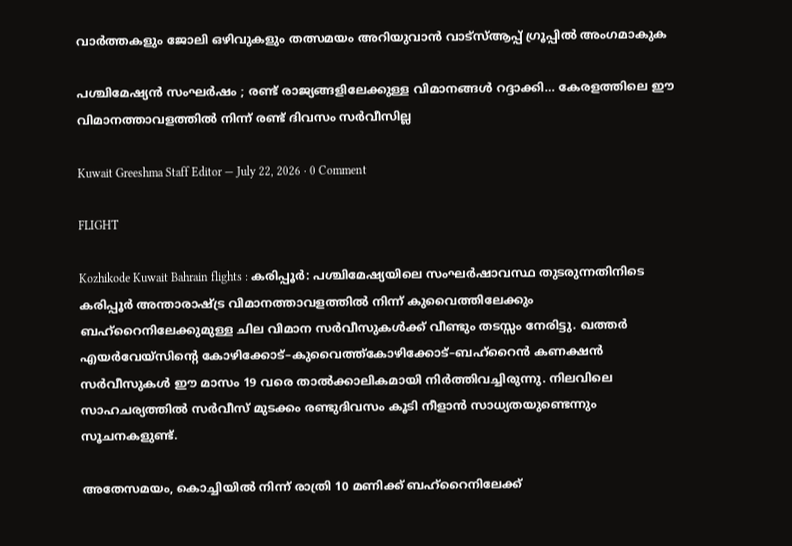വാർത്തകളും ജോലി ഒഴിവുകളും തത്സമയം അറിയുവാൻ വാട്സ്ആപ്പ് ഗ്രൂപ്പിൽ അംഗമാകുക

പശ്ചിമേഷ്യൻ സംഘർഷം ; രണ്ട് രാജ്യങ്ങളിലേക്കുള്ള വിമാനങ്ങൾ റദ്ദാക്കി… കേരളത്തിലെ ഈ വിമാനത്താവളത്തിൽ നിന്ന് രണ്ട് ദിവസം സർവീസില്ല

Kuwait Greeshma Staff Editor — July 22, 2026 · 0 Comment

FLIGHT

Kozhikode Kuwait Bahrain flights : കരിപ്പൂർ: പശ്ചിമേഷ്യയിലെ സംഘർഷാവസ്ഥ തുടരുന്നതിനിടെ കരിപ്പൂർ അന്താരാഷ്ട്ര വിമാനത്താവളത്തിൽ നിന്ന് കുവൈത്തിലേക്കും ബഹ്റൈനിലേക്കുമുള്ള ചില വിമാന സർവീസുകൾക്ക് വീണ്ടും തടസ്സം നേരിട്ടു. ഖത്തർ എയർവേയ്സിന്റെ കോഴിക്കോട്–കുവൈത്ത്കോഴിക്കോട്–ബഹ്റൈൻ കണക്ഷൻ സർവീസുകൾ ഈ മാസം 19 വരെ താൽക്കാലികമായി നിർത്തിവച്ചിരുന്നു. നിലവിലെ സാഹചര്യത്തിൽ സർവീസ് മുടക്കം രണ്ടുദിവസം കൂടി നീളാൻ സാധ്യതയുണ്ടെന്നും സൂചനകളുണ്ട്.

അതേസമയം, കൊച്ചിയിൽ നിന്ന് രാത്രി 10 മണിക്ക് ബഹ്റൈനിലേക്ക്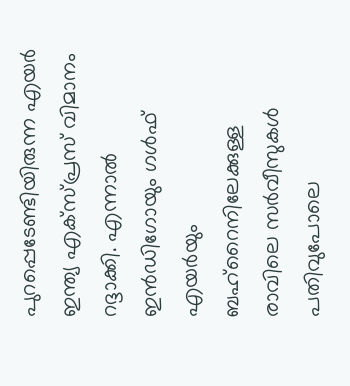പുറപ്പെടേണ്ടിയിരുന്ന എയർ ഇന്ത്യ എക്സ്പ്രസ് വിമാനം റദ്ദാക്കി. എന്നാൽ ഇൻഡിഗോയും ഗൾഫ് എയർയും ബഹ്റൈനിലേക്കുള്ള രാവിലെ സർവീസുകൾ പതിവുപോലെ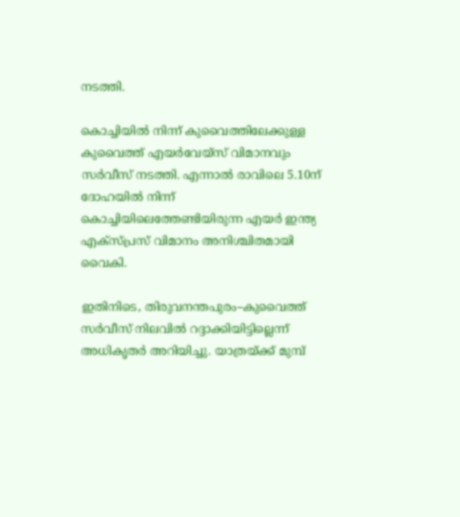നടത്തി.

കൊച്ചിയിൽ നിന്ന് കുവൈത്തിലേക്കുള്ള കുവൈത്ത് എയർവേയ്സ് വിമാനവും സർവീസ് നടത്തി. എന്നാൽ രാവിലെ 5.10ന് ദോഹയിൽ നിന്ന് കൊച്ചിയിലെത്തേണ്ടിയിരുന്ന എയർ ഇന്ത്യ എക്സ്പ്രസ് വിമാനം അനിശ്ചിതമായി വൈകി.

ഇതിനിടെ, തിരുവനന്തപുരം–കുവൈത്ത് സർവീസ് നിലവിൽ റദ്ദാക്കിയിട്ടില്ലെന്ന് അധികൃതർ അറിയിച്ചു. യാത്രയ്ക്ക് മുമ്പ്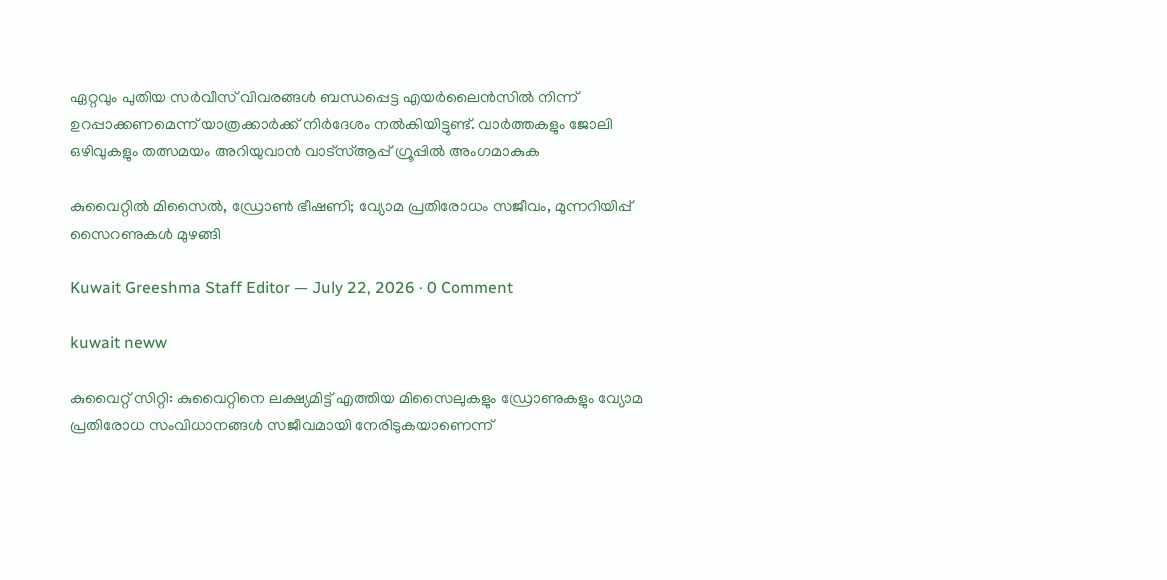ഏറ്റവും പുതിയ സർവീസ് വിവരങ്ങൾ ബന്ധപ്പെട്ട എയർലൈൻസിൽ നിന്ന് ഉറപ്പാക്കണമെന്ന് യാത്രക്കാർക്ക് നിർദേശം നൽകിയിട്ടുണ്ട്. വാർത്തകളും ജോലി ഒഴിവുകളും തത്സമയം അറിയുവാൻ വാട്സ്ആപ്പ് ഗ്രൂപ്പിൽ അംഗമാകുക

കുവൈറ്റിൽ മിസൈൽ, ഡ്രോൺ ഭീഷണി; വ്യോമ പ്രതിരോധം സജീവം, മുന്നറിയിപ്പ് സൈറണുകൾ മുഴങ്ങി

Kuwait Greeshma Staff Editor — July 22, 2026 · 0 Comment

kuwait neww

കുവൈറ്റ് സിറ്റി: കുവൈറ്റിനെ ലക്ഷ്യമിട്ട് എത്തിയ മിസൈലുകളും ഡ്രോണുകളും വ്യോമ പ്രതിരോധ സംവിധാനങ്ങൾ സജീവമായി നേരിടുകയാണെന്ന്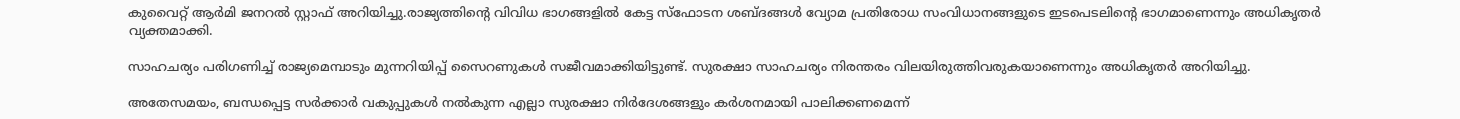കുവൈറ്റ് ആർമി ജനറൽ സ്റ്റാഫ് അറിയിച്ചു.രാജ്യത്തിന്റെ വിവിധ ഭാഗങ്ങളിൽ കേട്ട സ്ഫോടന ശബ്ദങ്ങൾ വ്യോമ പ്രതിരോധ സംവിധാനങ്ങളുടെ ഇടപെടലിന്റെ ഭാഗമാണെന്നും അധികൃതർ വ്യക്തമാക്കി.

സാഹചര്യം പരിഗണിച്ച് രാജ്യമെമ്പാടും മുന്നറിയിപ്പ് സൈറണുകൾ സജീവമാക്കിയിട്ടുണ്ട്. സുരക്ഷാ സാഹചര്യം നിരന്തരം വിലയിരുത്തിവരുകയാണെന്നും അധികൃതർ അറിയിച്ചു.

അതേസമയം, ബന്ധപ്പെട്ട സർക്കാർ വകുപ്പുകൾ നൽകുന്ന എല്ലാ സുരക്ഷാ നിർദേശങ്ങളും കർശനമായി പാലിക്കണമെന്ന്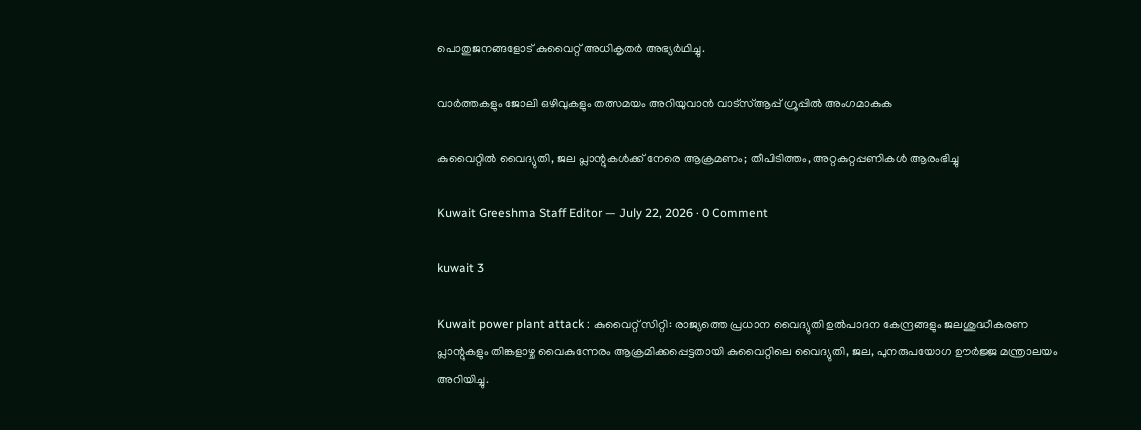പൊതുജനങ്ങളോട് കുവൈറ്റ് അധികൃതർ അഭ്യർഥിച്ചു.

വാർത്തകളും ജോലി ഒഴിവുകളും തത്സമയം അറിയുവാൻ വാട്സ്ആപ്പ് ഗ്രൂപ്പിൽ അംഗമാകുക

കുവൈറ്റിൽ വൈദ്യുതി, ജല പ്ലാന്റുകൾക്ക് നേരെ ആക്രമണം; തീപിടിത്തം, അറ്റകുറ്റപ്പണികൾ ആരംഭിച്ചു

Kuwait Greeshma Staff Editor — July 22, 2026 · 0 Comment

kuwait 3

Kuwait power plant attack : കുവൈറ്റ് സിറ്റി: രാജ്യത്തെ പ്രധാന വൈദ്യുതി ഉൽപാദന കേന്ദ്രങ്ങളും ജലശുദ്ധീകരണ പ്ലാന്റുകളും തിങ്കളാഴ്ച വൈകുന്നേരം ആക്രമിക്കപ്പെട്ടതായി കുവൈറ്റിലെ വൈദ്യുതി, ജല, പുനരുപയോഗ ഊർജ്ജ മന്ത്രാലയം അറിയിച്ചു.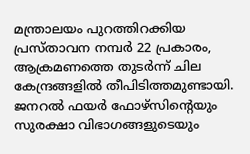മന്ത്രാലയം പുറത്തിറക്കിയ പ്രസ്താവന നമ്പർ 22 പ്രകാരം, ആക്രമണത്തെ തുടർന്ന് ചില കേന്ദ്രങ്ങളിൽ തീപിടിത്തമുണ്ടായി. ജനറൽ ഫയർ ഫോഴ്‌സിന്റെയും സുരക്ഷാ വിഭാഗങ്ങളുടെയും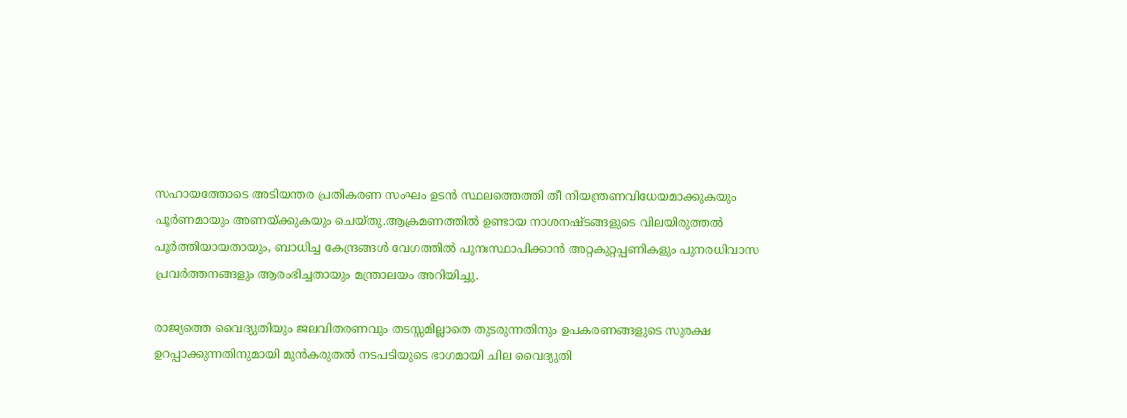സഹായത്തോടെ അടിയന്തര പ്രതികരണ സംഘം ഉടൻ സ്ഥലത്തെത്തി തീ നിയന്ത്രണവിധേയമാക്കുകയും പൂർണമായും അണയ്ക്കുകയും ചെയ്തു.ആക്രമണത്തിൽ ഉണ്ടായ നാശനഷ്ടങ്ങളുടെ വിലയിരുത്തൽ പൂർത്തിയായതായും, ബാധിച്ച കേന്ദ്രങ്ങൾ വേഗത്തിൽ പുനഃസ്ഥാപിക്കാൻ അറ്റകുറ്റപ്പണികളും പുനരധിവാസ പ്രവർത്തനങ്ങളും ആരംഭിച്ചതായും മന്ത്രാലയം അറിയിച്ചു.

രാജ്യത്തെ വൈദ്യുതിയും ജലവിതരണവും തടസ്സമില്ലാതെ തുടരുന്നതിനും ഉപകരണങ്ങളുടെ സുരക്ഷ ഉറപ്പാക്കുന്നതിനുമായി മുൻകരുതൽ നടപടിയുടെ ഭാഗമായി ചില വൈദ്യുതി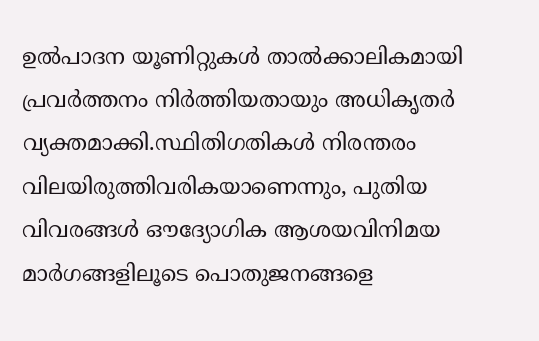ഉൽപാദന യൂണിറ്റുകൾ താൽക്കാലികമായി പ്രവർത്തനം നിർത്തിയതായും അധികൃതർ വ്യക്തമാക്കി.സ്ഥിതിഗതികൾ നിരന്തരം വിലയിരുത്തിവരികയാണെന്നും, പുതിയ വിവരങ്ങൾ ഔദ്യോഗിക ആശയവിനിമയ മാർഗങ്ങളിലൂടെ പൊതുജനങ്ങളെ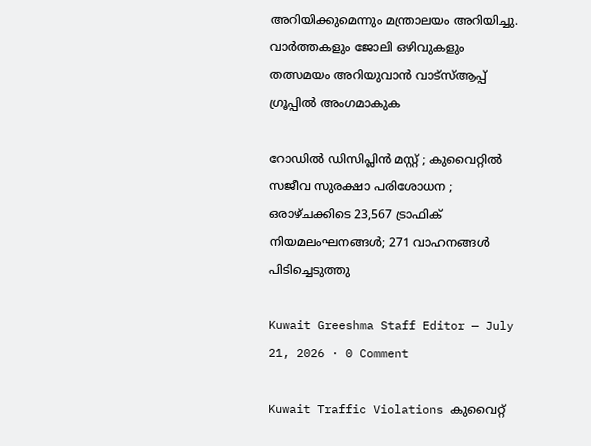അറിയിക്കുമെന്നും മന്ത്രാലയം അറിയിച്ചു. വാർത്തകളും ജോലി ഒഴിവുകളും തത്സമയം അറിയുവാൻ വാട്സ്ആപ്പ് ഗ്രൂപ്പിൽ അംഗമാകുക

റോഡിൽ ഡിസിപ്ലിൻ മസ്റ്റ് ; കുവൈറ്റിൽ സജീവ സുരക്ഷാ പരിശോധന ; ഒരാഴ്ചക്കിടെ 23,567 ട്രാഫിക് നിയമലംഘനങ്ങൾ; 271 വാഹനങ്ങൾ പിടിച്ചെടുത്തു

Kuwait Greeshma Staff Editor — July 21, 2026 · 0 Comment

Kuwait Traffic Violations കുവൈറ്റ്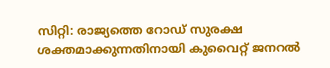സിറ്റി: രാജ്യത്തെ റോഡ് സുരക്ഷ ശക്തമാക്കുന്നതിനായി കുവൈറ്റ് ജനറൽ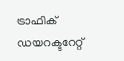ട്രാഫിക് ഡയറക്ടറേറ്റ്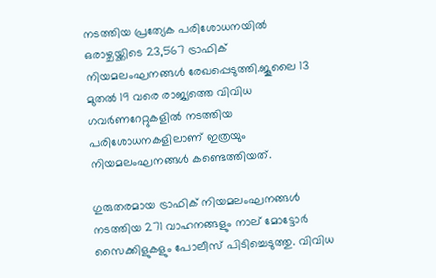നടത്തിയ പ്രത്യേക പരിശോധനയിൽ ഒരാഴ്ചയ്ക്കിടെ 23,567 ട്രാഫിക് നിയമലംഘനങ്ങൾ രേഖപ്പെടുത്തി.ജൂലൈ 13 മുതൽ 19 വരെ രാജ്യത്തെ വിവിധ ഗവർണറേറ്റുകളിൽ നടത്തിയ പരിശോധനകളിലാണ് ഇത്രയും നിയമലംഘനങ്ങൾ കണ്ടെത്തിയത്.

ഗുരുതരമായ ട്രാഫിക് നിയമലംഘനങ്ങൾ നടത്തിയ 271 വാഹനങ്ങളും നാല് മോട്ടോർ സൈക്കിളുകളും പോലീസ് പിടിച്ചെടുത്തു. വിവിധ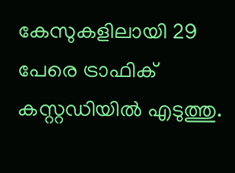കേസുകളിലായി 29 പേരെ ട്രാഫിക് കസ്റ്റഡിയിൽ എടുത്തു.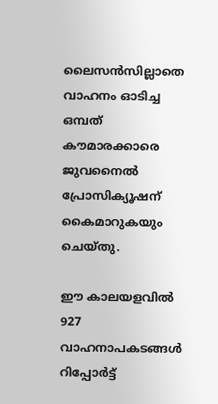ലൈസൻസില്ലാതെ വാഹനം ഓടിച്ച ഒമ്പത് കൗമാരക്കാരെ ജുവനൈൽ പ്രോസിക്യൂഷന് കൈമാറുകയും ചെയ്തു.

ഈ കാലയളവിൽ 927 വാഹനാപകടങ്ങൾ റിപ്പോർട്ട്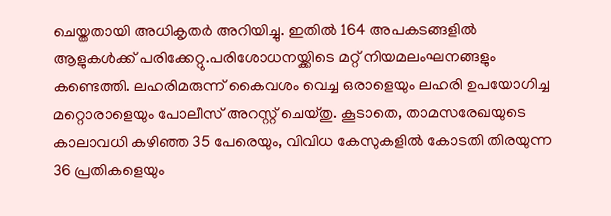ചെയ്തതായി അധികൃതർ അറിയിച്ചു. ഇതിൽ 164 അപകടങ്ങളിൽ ആളുകൾക്ക് പരിക്കേറ്റു.പരിശോധനയ്ക്കിടെ മറ്റ് നിയമലംഘനങ്ങളും കണ്ടെത്തി. ലഹരിമരുന്ന് കൈവശം വെച്ച ഒരാളെയും ലഹരി ഉപയോഗിച്ച മറ്റൊരാളെയും പോലീസ് അറസ്റ്റ് ചെയ്തു. കൂടാതെ, താമസരേഖയുടെ കാലാവധി കഴിഞ്ഞ 35 പേരെയും, വിവിധ കേസുകളിൽ കോടതി തിരയുന്ന 36 പ്രതികളെയും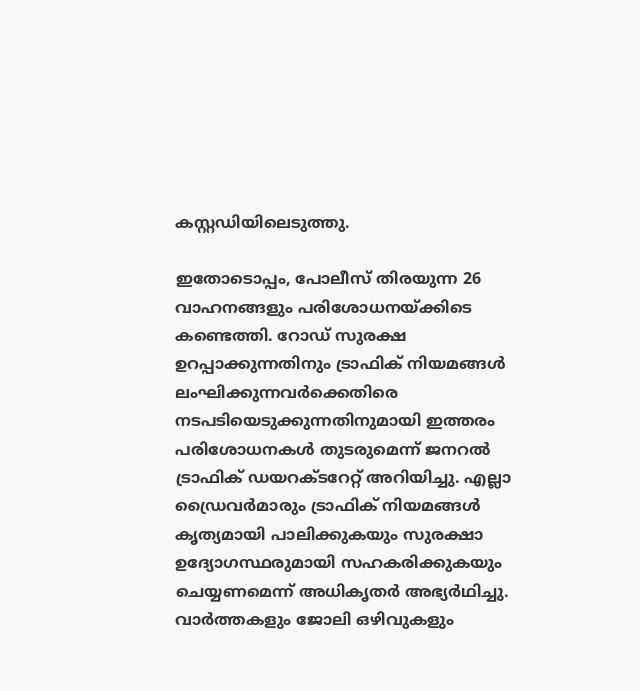കസ്റ്റഡിയിലെടുത്തു.

ഇതോടൊപ്പം, പോലീസ് തിരയുന്ന 26 വാഹനങ്ങളും പരിശോധനയ്ക്കിടെ കണ്ടെത്തി. റോഡ് സുരക്ഷ ഉറപ്പാക്കുന്നതിനും ട്രാഫിക് നിയമങ്ങൾ ലംഘിക്കുന്നവർക്കെതിരെ നടപടിയെടുക്കുന്നതിനുമായി ഇത്തരം പരിശോധനകൾ തുടരുമെന്ന് ജനറൽ ട്രാഫിക് ഡയറക്ടറേറ്റ് അറിയിച്ചു. എല്ലാ ഡ്രൈവർമാരും ട്രാഫിക് നിയമങ്ങൾ കൃത്യമായി പാലിക്കുകയും സുരക്ഷാ ഉദ്യോഗസ്ഥരുമായി സഹകരിക്കുകയും ചെയ്യണമെന്ന് അധികൃതർ അഭ്യർഥിച്ചു. വാർത്തകളും ജോലി ഒഴിവുകളും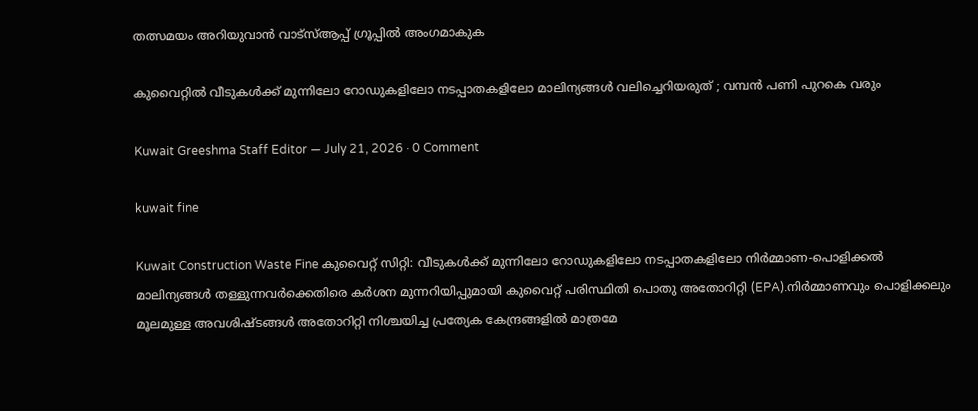തത്സമയം അറിയുവാൻ വാട്സ്ആപ്പ് ഗ്രൂപ്പിൽ അംഗമാകുക

കുവൈറ്റിൽ വീടുകൾക്ക് മുന്നിലോ റോഡുകളിലോ നടപ്പാതകളിലോ മാലിന്യങ്ങൾ വലിച്ചെറിയരുത് ; വമ്പൻ പണി പുറകെ വരും

Kuwait Greeshma Staff Editor — July 21, 2026 · 0 Comment

kuwait fine

Kuwait Construction Waste Fine കുവൈറ്റ് സിറ്റി: വീടുകൾക്ക് മുന്നിലോ റോഡുകളിലോ നടപ്പാതകളിലോ നിർമ്മാണ-പൊളിക്കൽ മാലിന്യങ്ങൾ തള്ളുന്നവർക്കെതിരെ കർശന മുന്നറിയിപ്പുമായി കുവൈറ്റ് പരിസ്ഥിതി പൊതു അതോറിറ്റി (EPA).നിർമ്മാണവും പൊളിക്കലും മൂലമുള്ള അവശിഷ്ടങ്ങൾ അതോറിറ്റി നിശ്ചയിച്ച പ്രത്യേക കേന്ദ്രങ്ങളിൽ മാത്രമേ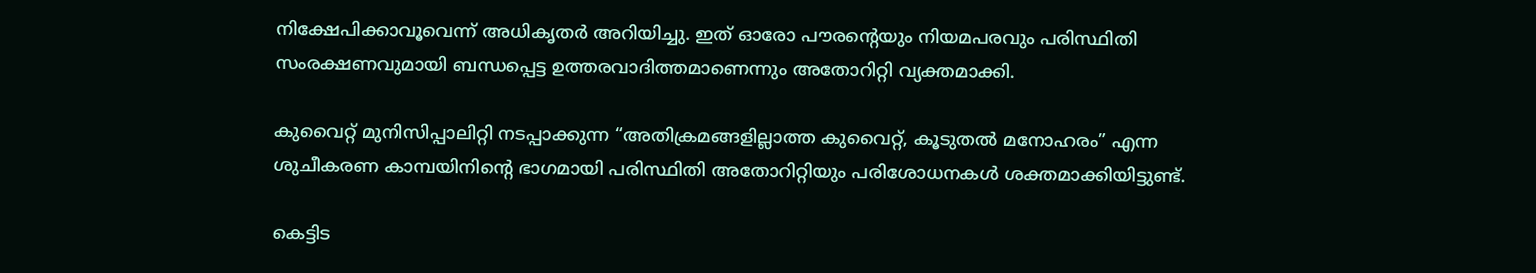നിക്ഷേപിക്കാവൂവെന്ന് അധികൃതർ അറിയിച്ചു. ഇത് ഓരോ പൗരന്റെയും നിയമപരവും പരിസ്ഥിതി സംരക്ഷണവുമായി ബന്ധപ്പെട്ട ഉത്തരവാദിത്തമാണെന്നും അതോറിറ്റി വ്യക്തമാക്കി.

കുവൈറ്റ് മുനിസിപ്പാലിറ്റി നടപ്പാക്കുന്ന “അതിക്രമങ്ങളില്ലാത്ത കുവൈറ്റ്, കൂടുതൽ മനോഹരം” എന്ന ശുചീകരണ കാമ്പയിനിന്റെ ഭാഗമായി പരിസ്ഥിതി അതോറിറ്റിയും പരിശോധനകൾ ശക്തമാക്കിയിട്ടുണ്ട്.

കെട്ടിട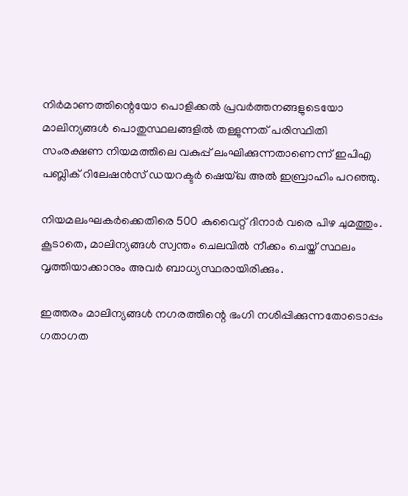നിർമാണത്തിന്റെയോ പൊളിക്കൽ പ്രവർത്തനങ്ങളുടെയോ മാലിന്യങ്ങൾ പൊതുസ്ഥലങ്ങളിൽ തള്ളുന്നത് പരിസ്ഥിതി സംരക്ഷണ നിയമത്തിലെ വകുപ്പ് ലംഘിക്കുന്നതാണെന്ന് ഇപിഎ പബ്ലിക് റിലേഷൻസ് ഡയറക്ടർ ഷെയ്ഖ അൽ ഇബ്രാഹിം പറഞ്ഞു.

നിയമലംഘകർക്കെതിരെ 500 കുവൈറ്റ് ദിനാർ വരെ പിഴ ചുമത്തും. കൂടാതെ, മാലിന്യങ്ങൾ സ്വന്തം ചെലവിൽ നീക്കം ചെയ്ത് സ്ഥലം വൃത്തിയാക്കാനും അവർ ബാധ്യസ്ഥരായിരിക്കും.

ഇത്തരം മാലിന്യങ്ങൾ നഗരത്തിന്റെ ഭംഗി നശിപ്പിക്കുന്നതോടൊപ്പം ഗതാഗത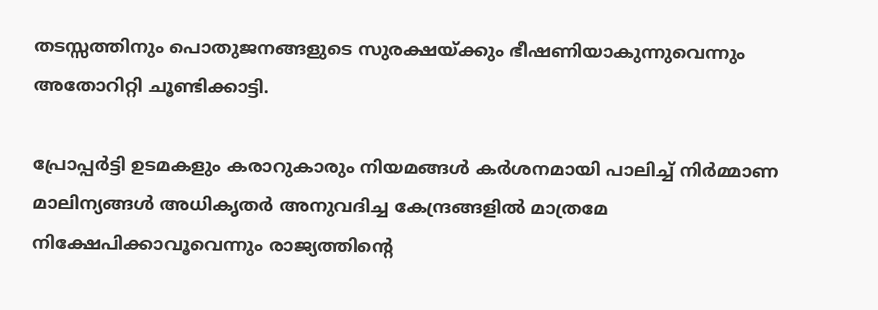തടസ്സത്തിനും പൊതുജനങ്ങളുടെ സുരക്ഷയ്ക്കും ഭീഷണിയാകുന്നുവെന്നും അതോറിറ്റി ചൂണ്ടിക്കാട്ടി.

പ്രോപ്പർട്ടി ഉടമകളും കരാറുകാരും നിയമങ്ങൾ കർശനമായി പാലിച്ച് നിർമ്മാണ മാലിന്യങ്ങൾ അധികൃതർ അനുവദിച്ച കേന്ദ്രങ്ങളിൽ മാത്രമേ നിക്ഷേപിക്കാവൂവെന്നും രാജ്യത്തിന്റെ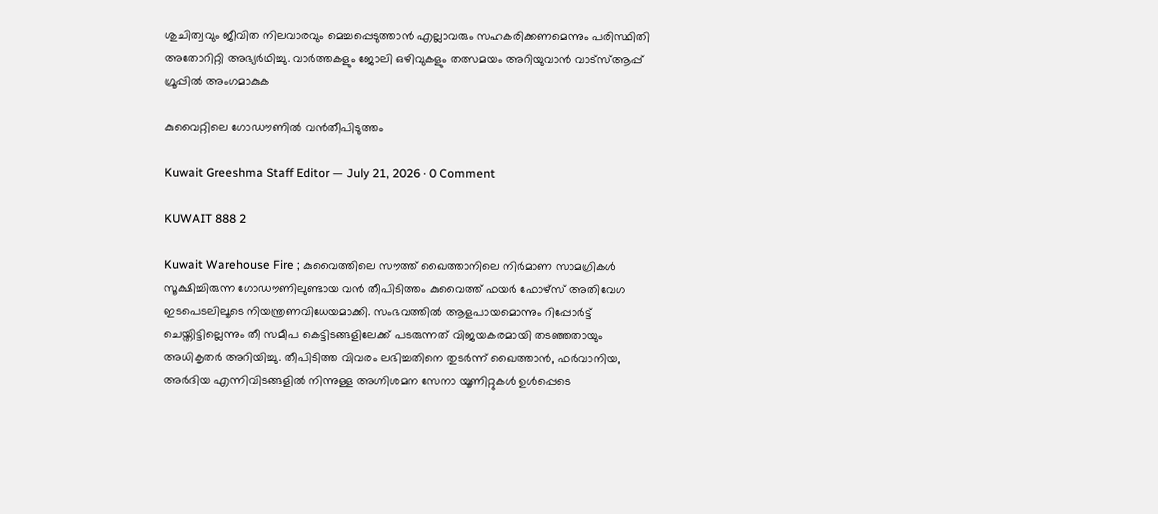ശുചിത്വവും ജീവിത നിലവാരവും മെച്ചപ്പെടുത്താൻ എല്ലാവരും സഹകരിക്കണമെന്നും പരിസ്ഥിതി അതോറിറ്റി അഭ്യർഥിച്ചു. വാർത്തകളും ജോലി ഒഴിവുകളും തത്സമയം അറിയുവാൻ വാട്സ്ആപ്പ് ഗ്രൂപ്പിൽ അംഗമാകുക

കുവൈറ്റിലെ ഗോഡൗണിൽ വൻതീപിടുത്തം

Kuwait Greeshma Staff Editor — July 21, 2026 · 0 Comment

KUWAIT 888 2

Kuwait Warehouse Fire ; കുവൈത്തിലെ സൗത്ത് ഖൈത്താനിലെ നിർമാണ സാമഗ്രികൾ സൂക്ഷിച്ചിരുന്ന ഗോഡൗണിലുണ്ടായ വൻ തീപിടിത്തം കുവൈത്ത് ഫയർ ഫോഴ്സ് അതിവേഗ ഇടപെടലിലൂടെ നിയന്ത്രണവിധേയമാക്കി. സംഭവത്തിൽ ആളപായമൊന്നും റിപ്പോർട്ട് ചെയ്തിട്ടില്ലെന്നും തീ സമീപ കെട്ടിടങ്ങളിലേക്ക് പടരുന്നത് വിജയകരമായി തടഞ്ഞതായും അധികൃതർ അറിയിച്ചു. തീപിടിത്ത വിവരം ലഭിച്ചതിനെ തുടർന്ന് ഖൈത്താൻ, ഫർവാനിയ, അർദിയ എന്നിവിടങ്ങളിൽ നിന്നുള്ള അഗ്നിശമന സേനാ യൂണിറ്റുകൾ ഉൾപ്പെടെ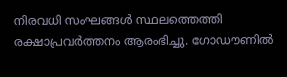നിരവധി സംഘങ്ങൾ സ്ഥലത്തെത്തി രക്ഷാപ്രവർത്തനം ആരംഭിച്ചു. ഗോഡൗണിൽ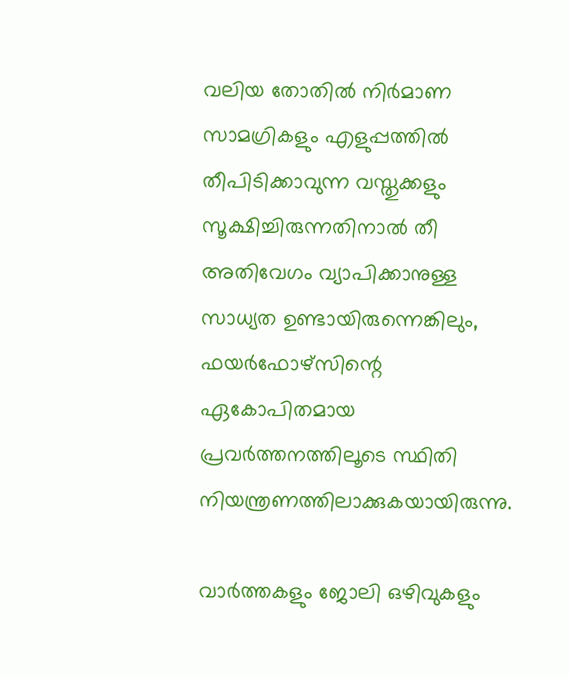വലിയ തോതിൽ നിർമാണ സാമഗ്രികളും എളുപ്പത്തിൽ തീപിടിക്കാവുന്ന വസ്തുക്കളും സൂക്ഷിച്ചിരുന്നതിനാൽ തീ അതിവേഗം വ്യാപിക്കാനുള്ള സാധ്യത ഉണ്ടായിരുന്നെങ്കിലും, ഫയർഫോഴ്സിന്റെ ഏകോപിതമായ പ്രവർത്തനത്തിലൂടെ സ്ഥിതി നിയന്ത്രണത്തിലാക്കുകയായിരുന്നു.

വാർത്തകളും ജോലി ഒഴിവുകളും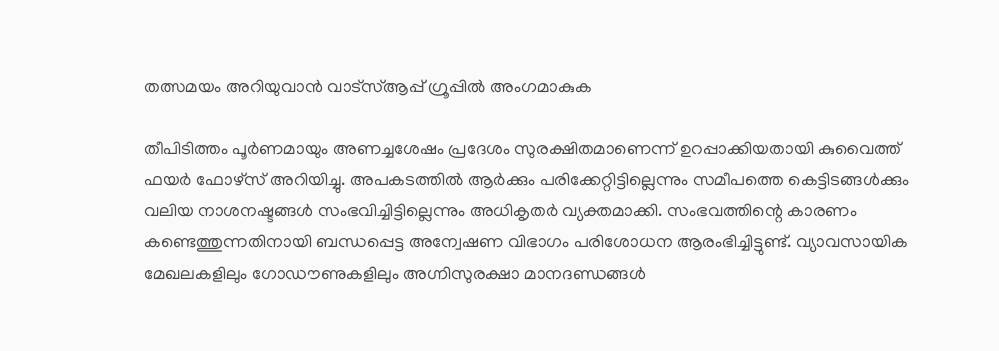തത്സമയം അറിയുവാൻ വാട്സ്ആപ്പ് ഗ്രൂപ്പിൽ അംഗമാകുക

തീപിടിത്തം പൂർണമായും അണച്ചശേഷം പ്രദേശം സുരക്ഷിതമാണെന്ന് ഉറപ്പാക്കിയതായി കുവൈത്ത് ഫയർ ഫോഴ്സ് അറിയിച്ചു. അപകടത്തിൽ ആർക്കും പരിക്കേറ്റിട്ടില്ലെന്നും സമീപത്തെ കെട്ടിടങ്ങൾക്കും വലിയ നാശനഷ്ടങ്ങൾ സംഭവിച്ചിട്ടില്ലെന്നും അധികൃതർ വ്യക്തമാക്കി. സംഭവത്തിന്റെ കാരണം കണ്ടെത്തുന്നതിനായി ബന്ധപ്പെട്ട അന്വേഷണ വിഭാഗം പരിശോധന ആരംഭിച്ചിട്ടുണ്ട്. വ്യാവസായിക മേഖലകളിലും ഗോഡൗണുകളിലും അഗ്നിസുരക്ഷാ മാനദണ്ഡങ്ങൾ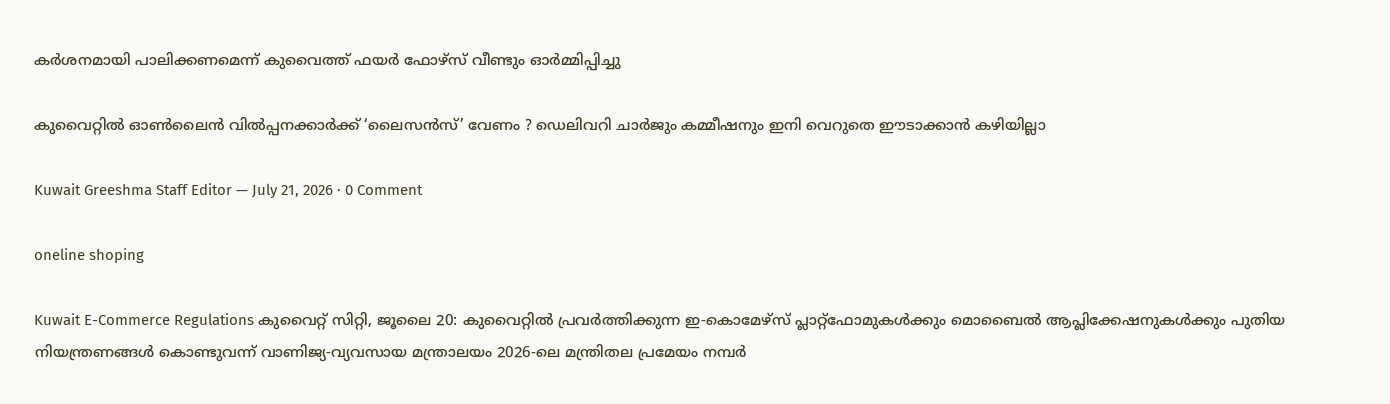കർശനമായി പാലിക്കണമെന്ന് കുവൈത്ത് ഫയർ ഫോഴ്സ് വീണ്ടും ഓർമ്മിപ്പിച്ചു

കുവൈറ്റിൽ ഓൺലൈൻ വിൽപ്പനക്കാർക്ക് ‘ലൈസൻസ്’ വേണം ? ഡെലിവറി ചാർജും കമ്മീഷനും ഇനി വെറുതെ ഈടാക്കാൻ കഴിയില്ലാ

Kuwait Greeshma Staff Editor — July 21, 2026 · 0 Comment

oneline shoping

Kuwait E-Commerce Regulations കുവൈറ്റ് സിറ്റി, ജൂലൈ 20: കുവൈറ്റിൽ പ്രവർത്തിക്കുന്ന ഇ-കൊമേഴ്‌സ് പ്ലാറ്റ്ഫോമുകൾക്കും മൊബൈൽ ആപ്ലിക്കേഷനുകൾക്കും പുതിയ നിയന്ത്രണങ്ങൾ കൊണ്ടുവന്ന് വാണിജ്യ-വ്യവസായ മന്ത്രാലയം 2026-ലെ മന്ത്രിതല പ്രമേയം നമ്പർ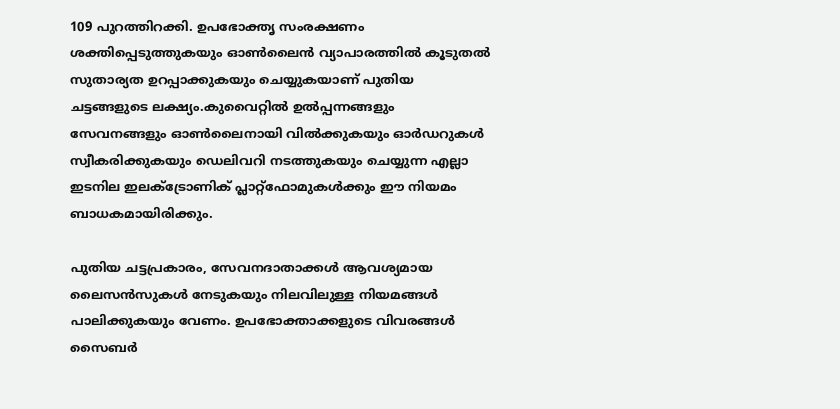109 പുറത്തിറക്കി. ഉപഭോക്തൃ സംരക്ഷണം ശക്തിപ്പെടുത്തുകയും ഓൺലൈൻ വ്യാപാരത്തിൽ കൂടുതൽ സുതാര്യത ഉറപ്പാക്കുകയും ചെയ്യുകയാണ് പുതിയ ചട്ടങ്ങളുടെ ലക്ഷ്യം.കുവൈറ്റിൽ ഉൽപ്പന്നങ്ങളും സേവനങ്ങളും ഓൺലൈനായി വിൽക്കുകയും ഓർഡറുകൾ സ്വീകരിക്കുകയും ഡെലിവറി നടത്തുകയും ചെയ്യുന്ന എല്ലാ ഇടനില ഇലക്ട്രോണിക് പ്ലാറ്റ്ഫോമുകൾക്കും ഈ നിയമം ബാധകമായിരിക്കും.

പുതിയ ചട്ടപ്രകാരം, സേവനദാതാക്കൾ ആവശ്യമായ ലൈസൻസുകൾ നേടുകയും നിലവിലുള്ള നിയമങ്ങൾ പാലിക്കുകയും വേണം. ഉപഭോക്താക്കളുടെ വിവരങ്ങൾ സൈബർ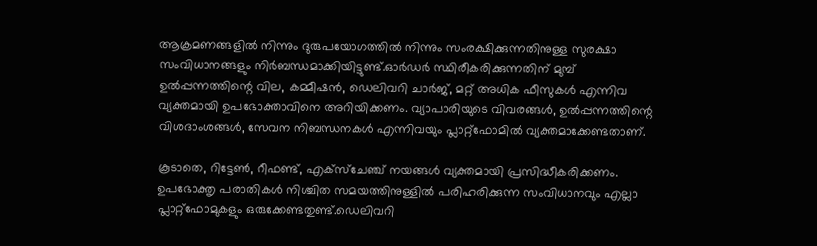ആക്രമണങ്ങളിൽ നിന്നും ദുരുപയോഗത്തിൽ നിന്നും സംരക്ഷിക്കുന്നതിനുള്ള സുരക്ഷാ സംവിധാനങ്ങളും നിർബന്ധമാക്കിയിട്ടുണ്ട്.ഓർഡർ സ്ഥിരീകരിക്കുന്നതിന് മുമ്പ് ഉൽപ്പന്നത്തിന്റെ വില, കമ്മീഷൻ, ഡെലിവറി ചാർജ്, മറ്റ് അധിക ഫീസുകൾ എന്നിവ വ്യക്തമായി ഉപഭോക്താവിനെ അറിയിക്കണം. വ്യാപാരിയുടെ വിവരങ്ങൾ, ഉൽപ്പന്നത്തിന്റെ വിശദാംശങ്ങൾ, സേവന നിബന്ധനകൾ എന്നിവയും പ്ലാറ്റ്ഫോമിൽ വ്യക്തമാക്കേണ്ടതാണ്.

കൂടാതെ, റിട്ടേൺ, റീഫണ്ട്, എക്‌സ്‌ചേഞ്ച് നയങ്ങൾ വ്യക്തമായി പ്രസിദ്ധീകരിക്കണം. ഉപഭോക്തൃ പരാതികൾ നിശ്ചിത സമയത്തിനുള്ളിൽ പരിഹരിക്കുന്ന സംവിധാനവും എല്ലാ പ്ലാറ്റ്ഫോമുകളും ഒരുക്കേണ്ടതുണ്ട്.ഡെലിവറി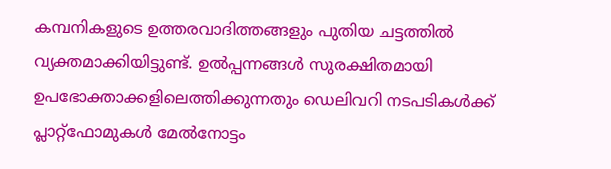കമ്പനികളുടെ ഉത്തരവാദിത്തങ്ങളും പുതിയ ചട്ടത്തിൽ വ്യക്തമാക്കിയിട്ടുണ്ട്. ഉൽപ്പന്നങ്ങൾ സുരക്ഷിതമായി ഉപഭോക്താക്കളിലെത്തിക്കുന്നതും ഡെലിവറി നടപടികൾക്ക് പ്ലാറ്റ്ഫോമുകൾ മേൽനോട്ടം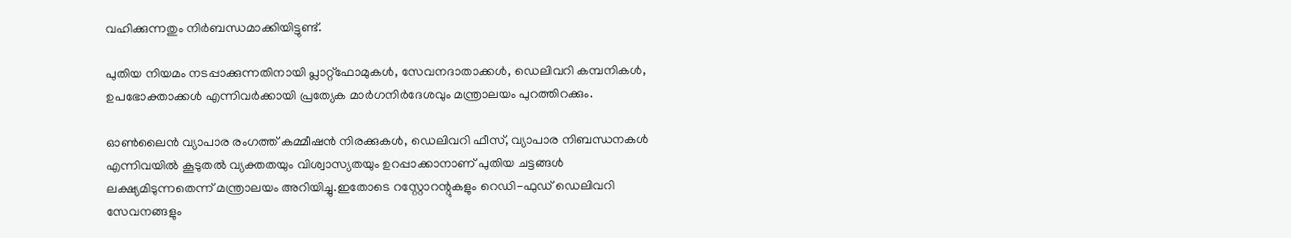വഹിക്കുന്നതും നിർബന്ധമാക്കിയിട്ടുണ്ട്.

പുതിയ നിയമം നടപ്പാക്കുന്നതിനായി പ്ലാറ്റ്ഫോമുകൾ, സേവനദാതാക്കൾ, ഡെലിവറി കമ്പനികൾ, ഉപഭോക്താക്കൾ എന്നിവർക്കായി പ്രത്യേക മാർഗനിർദേശവും മന്ത്രാലയം പുറത്തിറക്കും.

ഓൺലൈൻ വ്യാപാര രംഗത്ത് കമ്മീഷൻ നിരക്കുകൾ, ഡെലിവറി ഫീസ്, വ്യാപാര നിബന്ധനകൾ എന്നിവയിൽ കൂടുതൽ വ്യക്തതയും വിശ്വാസ്യതയും ഉറപ്പാക്കാനാണ് പുതിയ ചട്ടങ്ങൾ ലക്ഷ്യമിടുന്നതെന്ന് മന്ത്രാലയം അറിയിച്ചു.ഇതോടെ റസ്റ്റോറന്റുകളും റെഡി-ഫുഡ് ഡെലിവറി സേവനങ്ങളും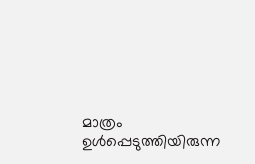മാത്രം ഉൾപ്പെടുത്തിയിരുന്ന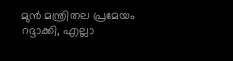മുൻ മന്ത്രിതല പ്രമേയം റദ്ദാക്കി, എല്ലാ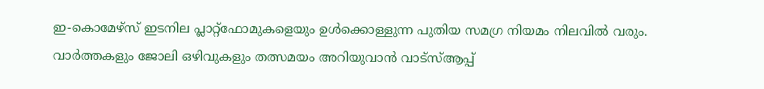ഇ-കൊമേഴ്‌സ് ഇടനില പ്ലാറ്റ്ഫോമുകളെയും ഉൾക്കൊള്ളുന്ന പുതിയ സമഗ്ര നിയമം നിലവിൽ വരും. വാർത്തകളും ജോലി ഒഴിവുകളും തത്സമയം അറിയുവാൻ വാട്സ്ആപ്പ്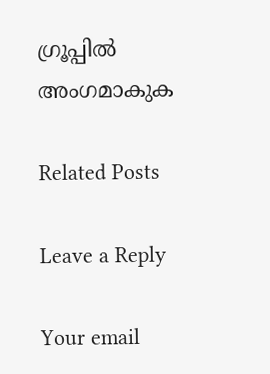ഗ്രൂപ്പിൽ അംഗമാകുക

Related Posts

Leave a Reply

Your email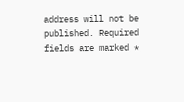address will not be published. Required fields are marked *